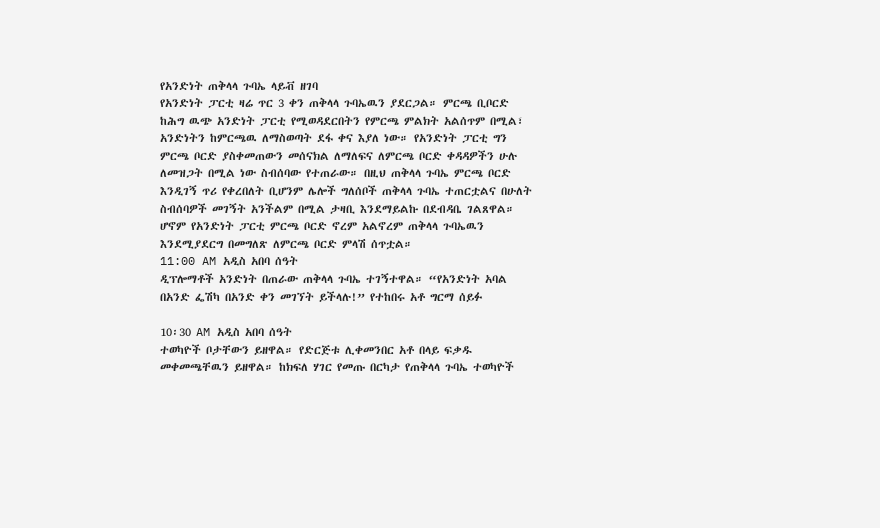የአንድነት ጠቅላላ ጉባኤ ላይቭ ዘገባ
የአንድነት ፓርቲ ዛሬ ጥር 3 ቀን ጠቅላላ ጉባኤዉን ያደርጋል። ምርጫ ቢቦርድ ከሕግ ዉጭ አንድነት ፓርቲ የሚወዳደርበትን የምርጫ ምልክት አልሰጥም በሚል፣ አንድነትን ከምርጫዉ ለማስወጣት ደፋ ቀና እያለ ነው። የአንድነት ፓርቲ ግን ምርጫ ቦርድ ያስቀመጠውን መሰናክል ለማለፍና ለምርጫ ቦርድ ቀዳዳዎችን ሁሉ ለመዝጋት በሚል ነው ስብሰባው የተጠራው። በዚህ ጠቅላላ ጉባኤ ምርጫ ቦርድ እንዲገኝ ጥሪ የቀረበለት ቢሆንም ሌሎች ግለሰቦች ጠቅላላ ጉባኤ ተጠርቷልና በሁለት ስብሰባዎች መገኝት አንችልም በሚል ታዛቢ እንደማይልኩ በደብዳቤ ገልጸዋል። ሆኖም የአንድነት ፓርቲ ምርጫ ቦርድ ኖረም አልኖረም ጠቅላላ ጉባኤዉን እንደሚያደርግ በመግለጽ ለምርጫ ቦርድ ምላሽ ሰጥቷል።
11:00 AM አዲስ አበባ ሰዓት
ዲፕሎማቶች አንድነት በጠራው ጠቅላላ ጉባኤ ተገኝተዋል። “የአንድነት አባል በአንድ ፌሽካ በአንድ ቀን መገኘት ይችላሉ!” የተከበሩ አቶ ግርማ ሰይፉ

10፡30 AM አዲስ አበባ ሰዓት
ተወካዮች ቦታቸውን ይዘዋል። የድርጅቱ ሊቀመንበር አቶ በላይ ፍቃዱ መቀመጫቸዉን ይዘዋል። ከክፍለ ሃገር የመጡ በርካታ የጠቅላላ ጉባኤ ተወካዮች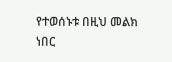የተወሰኑቱ በዚህ መልክ ነበር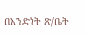በአንድነት ጽ/ቤት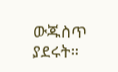ውጁስጥ ያደሩት።